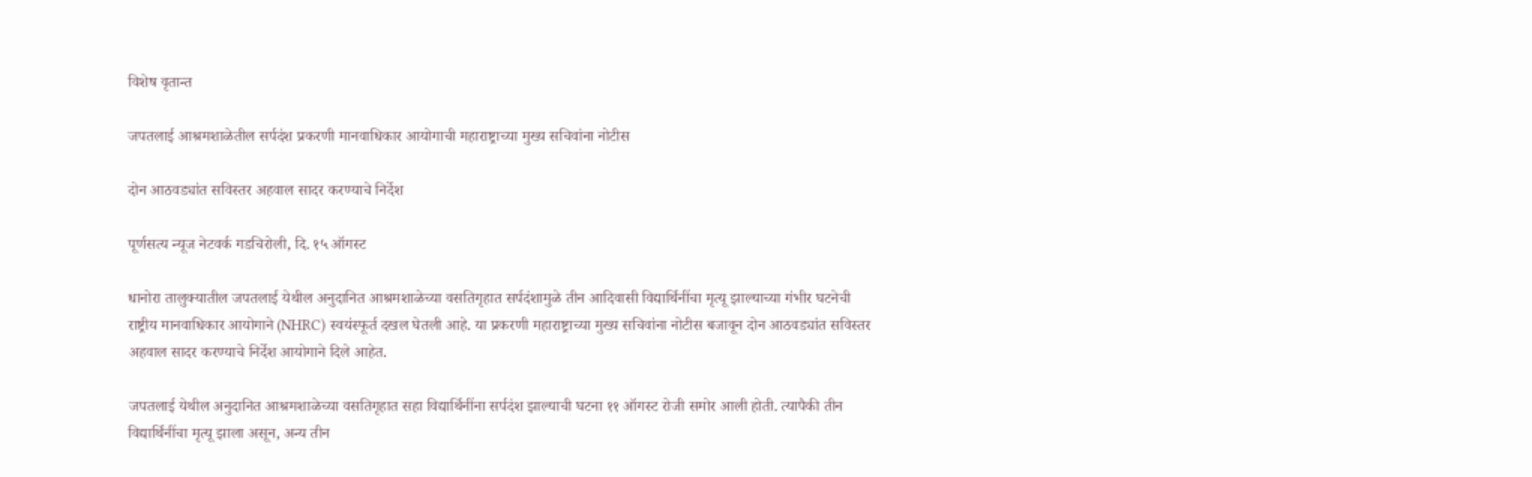विशेष वृतान्त

जपतलाई आश्रमशाळेतील सर्पदंश प्रकरणी मानवाधिकार आयोगाची महाराष्ट्राच्या मुख्य सचिवांना नोटीस

दोन आठवड्यांत सविस्तर अहवाल सादर करण्याचे निर्देश

पूर्णसत्य न्यूज नेटवर्क गडचिरोली, दि. १५ ऑगस्ट

धानोरा तालुक्यातील जपतलाई येथील अनुदानित आश्रमशाळेच्या वसतिगृहात सर्पदंशामुळे तीन आदिवासी विद्यार्थिनींचा मृत्यू झाल्याच्या गंभीर घटनेची राष्ट्रीय मानवाधिकार आयोगाने (NHRC) स्वयंस्फूर्त दखल घेतली आहे. या प्रकरणी महाराष्ट्राच्या मुख्य सचिवांना नोटीस बजावून दोन आठवड्यांत सविस्तर अहवाल सादर करण्याचे निर्देश आयोगाने दिले आहेत.

जपतलाई येथील अनुदानित आश्रमशाळेच्या वसतिगृहात सहा विद्यार्थिनींना सर्पदंश झाल्याची घटना ११ ऑगस्ट रोजी समोर आली होती. त्यापैकी तीन विद्यार्थिनींचा मृत्यू झाला असून, अन्य तीन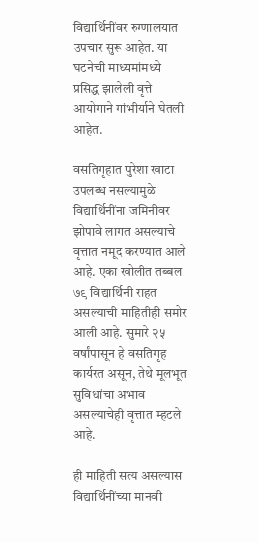विद्यार्थिनींवर रुग्णालयात उपचार सुरू आहेत. या घटनेची माध्यमांमध्ये प्रसिद्ध झालेली वृत्ते आयोगाने गांभीर्याने घेतली आहेत.

वसतिगृहात पुरेशा खाटा उपलब्ध नसल्यामुळे विद्यार्थिनींना जमिनीवर झोपावे लागत असल्याचे वृत्तात नमूद करण्यात आले आहे. एका खोलीत तब्बल ७९ विद्यार्थिनी राहत असल्याची माहितीही समोर आली आहे. सुमारे २५ वर्षांपासून हे वसतिगृह कार्यरत असून, तेथे मूलभूत सुविधांचा अभाव असल्याचेही वृत्तात म्हटले आहे.

ही माहिती सत्य असल्यास विद्यार्थिनींच्या मानवी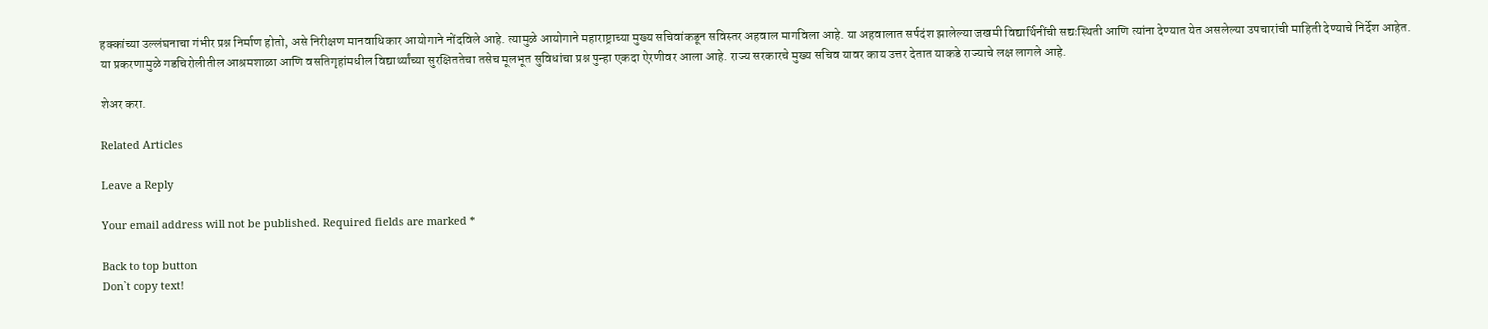हक्कांच्या उल्लंघनाचा गंभीर प्रश्न निर्माण होतो, असे निरीक्षण मानवाधिकार आयोगाने नोंदविले आहे. त्यामुळे आयोगाने महाराष्ट्राच्या मुख्य सचिवांकडून सविस्तर अहवाल मागविला आहे. या अहवालात सर्पदंश झालेल्या जखमी विद्यार्थिनींची सद्यःस्थिती आणि त्यांना देण्यात येत असलेल्या उपचारांची माहिती देण्याचे निर्देश आहेत.
या प्रकरणामुळे गडचिरोलीतील आश्रमशाळा आणि वसतिगृहांमधील विद्यार्थ्यांच्या सुरक्षिततेचा तसेच मूलभूत सुविधांचा प्रश्न पुन्हा एकदा ऐरणीवर आला आहे. राज्य सरकारचे मुख्य सचिव यावर काय उत्तर देतात याकडे राज्याचे लक्ष लागले आहे.

शेअर करा.

Related Articles

Leave a Reply

Your email address will not be published. Required fields are marked *

Back to top button
Don`t copy text!